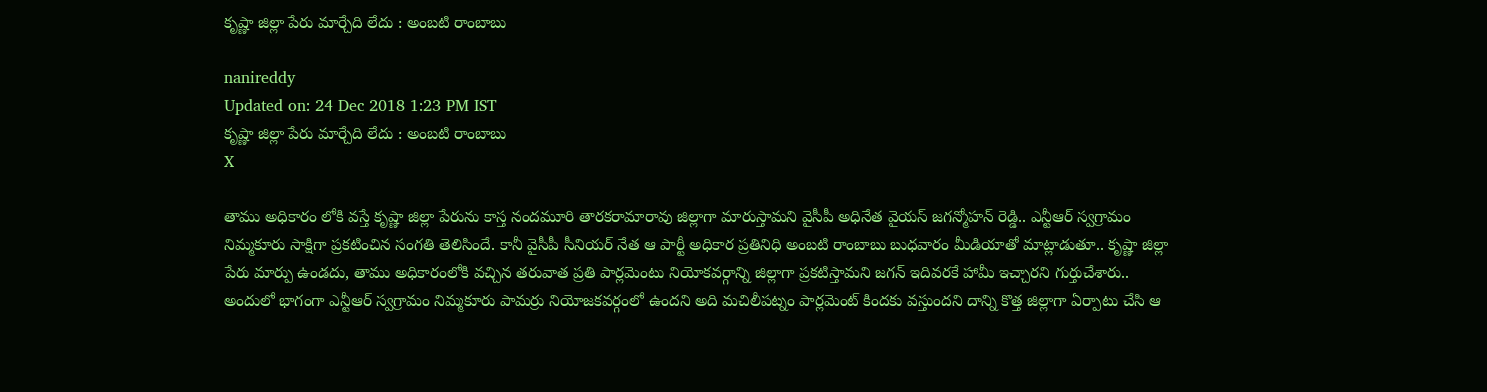కృష్ణా జిల్లా పేరు మార్చేది లేదు : అంబటి రాంబాబు

nanireddy
Updated on: 24 Dec 2018 1:23 PM IST
కృష్ణా జిల్లా పేరు మార్చేది లేదు : అంబటి రాంబాబు
X

తాము అధికారం లోకి వస్తే కృష్ణా జిల్లా పేరును కాస్త నందమూరి తారకరామారావు జిల్లాగా మారుస్తామని వైసీపీ అధినేత వైయస్ జగన్మోహన్ రెడ్డి.. ఎన్టీఆర్ స్వగ్రామం నిమ్మకూరు సాక్షిగా ప్రకటించిన సంగతి తెలిసిందే. కానీ వైసీపీ సీనియర్ నేత ఆ పార్టీ అధికార ప్రతినిధి అంబటి రాంబాబు బుధవారం మీడియాతో మాట్లాడుతూ.. కృష్ణా జిల్లా పేరు మార్పు ఉండదు, తాము అధికారంలోకి వచ్చిన తరువాత ప్రతి పార్లమెంటు నియోకవర్గాన్ని జిల్లాగా ప్రకటిస్తామని జగన్ ఇదివరకే హామీ ఇచ్చారని గుర్తుచేశారు.. అందులో భాగంగా ఎన్టీఆర్ స్వగ్రామం నిమ్మకూరు పామర్రు నియోజకవర్గంలో ఉందని అది మచిలీపట్నం పార్లమెంట్ కిందకు వస్తుందని దాన్ని కొత్త జిల్లాగా ఏర్పాటు చేసి ఆ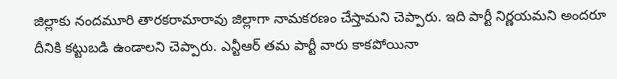జిల్లాకు నందమూరి తారకరామారావు జిల్లాగా నామకరణం చేస్తామని చెప్పారు. ఇది పార్టీ నిర్ణయమని అందరూ దీనికి కట్టుబడి ఉండాలని చెప్పారు. ఎన్టీఆర్ తమ పార్టీ వారు కాకపోయినా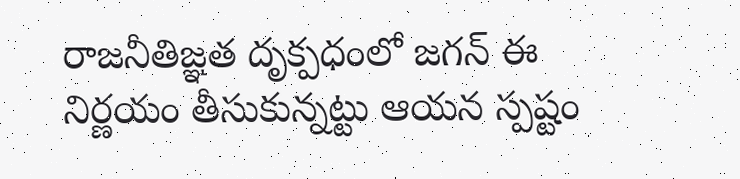రాజనీతిజ్ఞత దృక్పధంలో జగన్ ఈ నిర్ణయం తీసుకున్నట్టు ఆయన స్పష్టం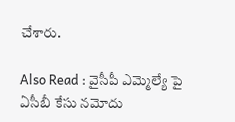చేశారు.

Also Read : వైసీపీ ఎమ్మెల్యే పై ఏసీబీ కేసు నమోదు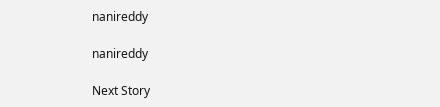nanireddy

nanireddy

Next Story